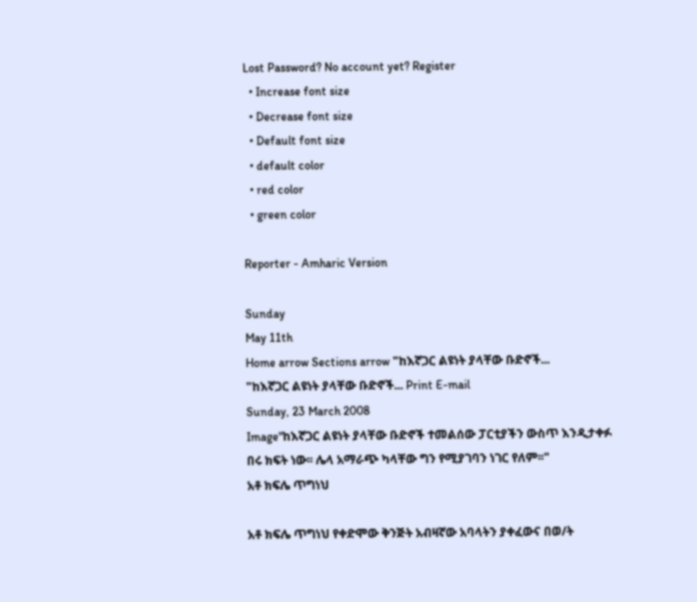Lost Password? No account yet? Register
  • Increase font size
  • Decrease font size
  • Default font size
  • default color
  • red color
  • green color

Reporter - Amharic Version

Sunday
May 11th
Home arrow Sections arrow "ከእኛጋር ልዩነት ያላቸው ቡድኖች...
"ከእኛጋር ልዩነት ያላቸው ቡድኖች... Print E-mail
Sunday, 23 March 2008
Image"ከእኛጋር ልዩነት ያላቸው ቡድኖች ተመልሰው ፓርቲያችን ውስጥ እንዲታቀፉ በሩ ክፍት ነው፡፡ ሌላ አማራጭ ካላቸው ግን የሚያገባን ነገር የለም፡፡"
አቶ ክፍሌ ጥግነህ

አቶ ክፍሌ ጥግነህ የቀድሞው ቅንጅት አብዛኛው አባላትን ያቀፈውና በወ/ት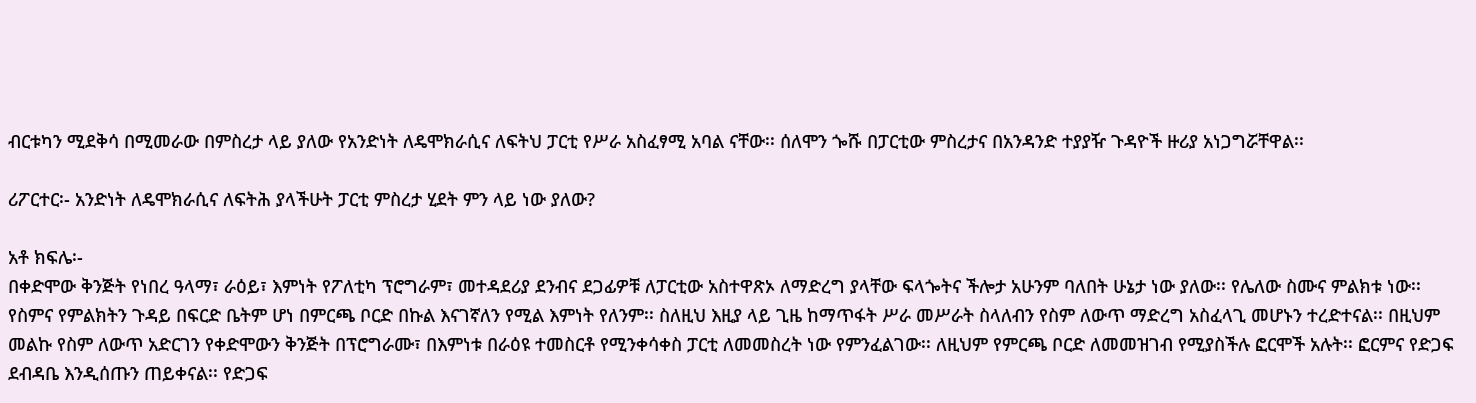ብርቱካን ሚደቅሳ በሚመራው በምስረታ ላይ ያለው የአንድነት ለዴሞክራሲና ለፍትህ ፓርቲ የሥራ አስፈፃሚ አባል ናቸው፡፡ ሰለሞን ጐሹ በፓርቲው ምስረታና በአንዳንድ ተያያዥ ጉዳዮች ዙሪያ አነጋግሯቸዋል፡፡

ሪፖርተር፡- አንድነት ለዴሞክራሲና ለፍትሕ ያላችሁት ፓርቲ ምስረታ ሂደት ምን ላይ ነው ያለው?

አቶ ክፍሌ፡-
በቀድሞው ቅንጅት የነበረ ዓላማ፣ ራዕይ፣ እምነት የፖለቲካ ፕሮግራም፣ መተዳደሪያ ደንብና ደጋፊዎቹ ለፓርቲው አስተዋጽኦ ለማድረግ ያላቸው ፍላጐትና ችሎታ አሁንም ባለበት ሁኔታ ነው ያለው፡፡ የሌለው ስሙና ምልክቱ ነው፡፡ የስምና የምልክትን ጉዳይ በፍርድ ቤትም ሆነ በምርጫ ቦርድ በኩል እናገኛለን የሚል እምነት የለንም፡፡ ስለዚህ እዚያ ላይ ጊዜ ከማጥፋት ሥራ መሥራት ስላለብን የስም ለውጥ ማድረግ አስፈላጊ መሆኑን ተረድተናል፡፡ በዚህም መልኩ የስም ለውጥ አድርገን የቀድሞውን ቅንጅት በፕሮግራሙ፣ በእምነቱ በራዕዩ ተመስርቶ የሚንቀሳቀስ ፓርቲ ለመመስረት ነው የምንፈልገው፡፡ ለዚህም የምርጫ ቦርድ ለመመዝገብ የሚያስችሉ ፎርሞች አሉት፡፡ ፎርምና የድጋፍ ደብዳቤ እንዲሰጡን ጠይቀናል፡፡ የድጋፍ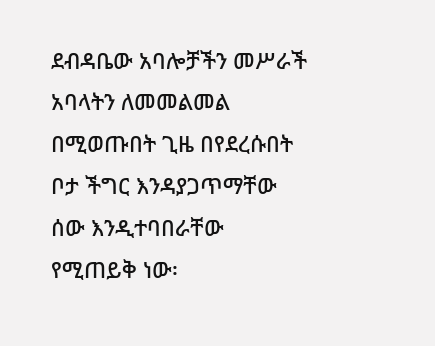ደብዳቤው አባሎቻችን መሥራች አባላትን ለመመልመል በሚወጡበት ጊዜ በየደረሱበት ቦታ ችግር እንዳያጋጥማቸው ሰው እንዲተባበራቸው የሚጠይቅ ነው፡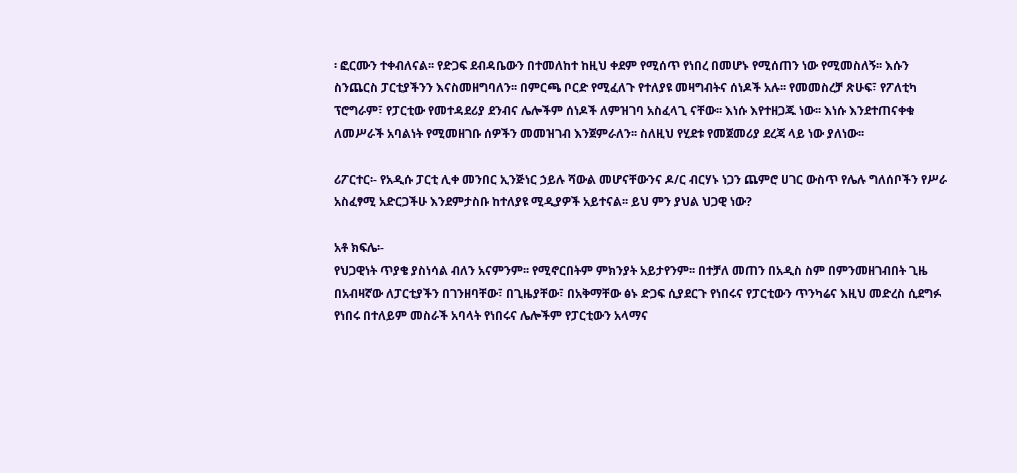፡ ፎርሙን ተቀብለናል፡፡ የድጋፍ ደብዳቤውን በተመለከተ ከዚህ ቀደም የሚሰጥ የነበረ በመሆኑ የሚሰጠን ነው የሚመስለኝ፡፡ እሱን ስንጨርስ ፓርቲያችንን እናስመዘግባለን፡፡ በምርጫ ቦርድ የሚፈለጉ የተለያዩ መዛግብትና ሰነዶች አሉ፡፡ የመመስረቻ ጽሁፍ፣ የፖለቲካ ፕሮግራም፣ የፓርቲው የመተዳደሪያ ደንብና ሌሎችም ሰነዶች ለምዝገባ አስፈላጊ ናቸው፡፡ እነሱ እየተዘጋጁ ነው፡፡ እነሱ እንደተጠናቀቁ ለመሥራች አባልነት የሚመዘገቡ ሰዎችን መመዝገብ እንጀምራለን፡፡ ስለዚህ የሂደቱ የመጀመሪያ ደረጃ ላይ ነው ያለነው፡፡

ሪፖርተር፡- የአዲሱ ፓርቲ ሊቀ መንበር ኢንጅነር ኃይሉ ሻውል መሆናቸውንና ዶ/ር ብርሃኑ ነጋን ጨምሮ ሀገር ውስጥ የሌሉ ግለሰቦችን የሥራ አስፈፃሚ አድርጋችሁ እንደምታስቡ ከተለያዩ ሚዲያዎች አይተናል፡፡ ይህ ምን ያህል ህጋዊ ነው?

አቶ ክፍሌ፡-
የህጋዊነት ጥያቄ ያስነሳል ብለን አናምንም፡፡ የሚኖርበትም ምክንያት አይታየንም፡፡ በተቻለ መጠን በአዲስ ስም በምንመዘገብበት ጊዜ በአብዛኛው ለፓርቲያችን በገንዘባቸው፣ በጊዜያቸው፣ በአቅማቸው ፅኑ ድጋፍ ሲያደርጉ የነበሩና የፓርቲውን ጥንካሬና እዚህ መድረስ ሲደግፉ የነበሩ በተለይም መስራች አባላት የነበሩና ሌሎችም የፓርቲውን አላማና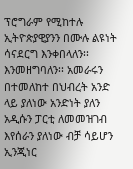ፕሮግራም የሚከተሉ ኢትዮጵያዊያንን በሙሉ ልዩነት ሳናደርግ እንቀበላለን፡፡ እንመዘግባለን፡፡ አመራሩን በተመለከተ በህብረት አንድ ላይ ያለነው አንድነት ያለን አዲሱን ፓርቲ ለመመዝገብ እየሰራን ያለነው ብቻ ሳይሆን ኢንጂነር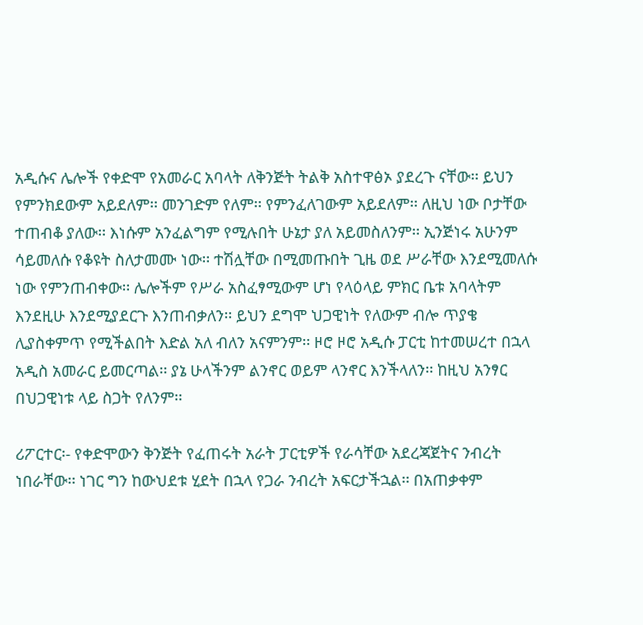አዲሱና ሌሎች የቀድሞ የአመራር አባላት ለቅንጅት ትልቅ አስተዋፅኦ ያደረጉ ናቸው፡፡ ይህን የምንክደውም አይደለም፡፡ መንገድም የለም፡፡ የምንፈለገውም አይደለም፡፡ ለዚህ ነው ቦታቸው ተጠብቆ ያለው፡፡ እነሱም አንፈልግም የሚሉበት ሁኔታ ያለ አይመስለንም፡፡ ኢንጅነሩ አሁንም ሳይመለሱ የቆዩት ስለታመሙ ነው፡፡ ተሽሏቸው በሚመጡበት ጊዜ ወደ ሥራቸው እንደሚመለሱ ነው የምንጠብቀው፡፡ ሌሎችም የሥራ አስፈፃሚውም ሆነ የላዕላይ ምክር ቤቱ አባላትም እንደዚሁ እንደሚያደርጉ እንጠብቃለን፡፡ ይህን ደግሞ ህጋዊነት የለውም ብሎ ጥያቄ ሊያስቀምጥ የሚችልበት እድል አለ ብለን አናምንም፡፡ ዞሮ ዞሮ አዲሱ ፓርቲ ከተመሠረተ በኋላ አዲስ አመራር ይመርጣል፡፡ ያኔ ሁላችንም ልንኖር ወይም ላንኖር እንችላለን፡፡ ከዚህ አንፃር በህጋዊነቱ ላይ ስጋት የለንም፡፡

ሪፖርተር፡- የቀድሞውን ቅንጅት የፈጠሩት አራት ፓርቲዎች የራሳቸው አደረጃጀትና ንብረት ነበራቸው፡፡ ነገር ግን ከውህደቱ ሂደት በኋላ የጋራ ንብረት አፍርታችኋል፡፡ በአጠቃቀም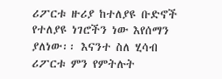ሪፖርቱ ዙሪያ ከተለያዩ ቡድኖች የተለያዩ ነገሮችን ነው እየሰማን ያለነው፡፡ እናንተ ስለ ሂሳብ ሪፖርቱ ምን የምትሉት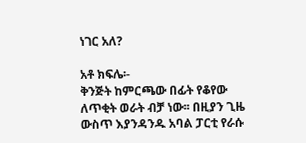ነገር አለ?

አቶ ክፍሌ፡-
ቅንጅት ከምርጫው በፊት የቆየው ለጥቂት ወራት ብቻ ነው፡፡ በዚያን ጊዜ ውስጥ እያንዳንዱ አባል ፓርቲ የራሱ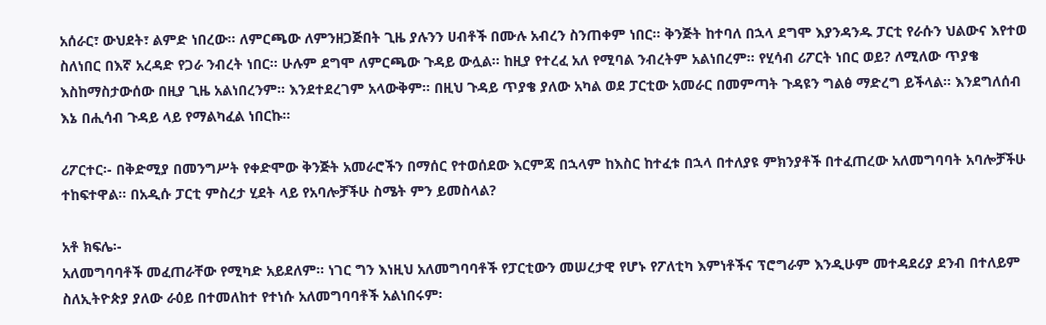አሰራር፣ ውህደት፣ ልምድ ነበረው፡፡ ለምርጫው ለምንዘጋጅበት ጊዜ ያሉንን ሀብቶች በሙሉ አብረን ስንጠቀም ነበር፡፡ ቅንጅት ከተባለ በኋላ ደግሞ እያንዳንዱ ፓርቲ የራሱን ህልውና እየተወ ስለነበር በእኛ አረዳድ የጋራ ንብረት ነበር፡፡ ሁሉም ደግሞ ለምርጫው ጉዳይ ውሏል፡፡ ከዚያ የተረፈ አለ የሚባል ንብረትም አልነበረም፡፡ የሂሳብ ሪፖርት ነበር ወይ? ለሚለው ጥያቄ እስከማስታውሰው በዚያ ጊዜ አልነበረንም፡፡ እንደተደረገም አላውቅም፡፡ በዚህ ጉዳይ ጥያቄ ያለው አካል ወደ ፓርቲው አመራር በመምጣት ጉዳዩን ግልፅ ማድረግ ይችላል፡፡ እንደግለሰብ እኔ በሒሳብ ጉዳይ ላይ የማልካፈል ነበርኩ፡፡

ሪፖርተር፡- በቅድሚያ በመንግሥት የቀድሞው ቅንጅት አመራሮችን በማሰር የተወሰደው እርምጃ በኋላም ከእስር ከተፈቱ በኋላ በተለያዩ ምክንያቶች በተፈጠረው አለመግባባት አባሎቻችሁ ተከፍተዋል፡፡ በአዲሱ ፓርቲ ምስረታ ሂደት ላይ የአባሎቻችሁ ስሜት ምን ይመስላል?

አቶ ክፍሌ፡-
አለመግባባቶች መፈጠራቸው የሚካድ አይደለም፡፡ ነገር ግን እነዚህ አለመግባባቶች የፓርቲውን መሠረታዊ የሆኑ የፖለቲካ እምነቶችና ፕሮግራም እንዲሁም መተዳደሪያ ደንብ በተለይም ስለኢትዮጵያ ያለው ራዕይ በተመለከተ የተነሱ አለመግባባቶች አልነበሩም፡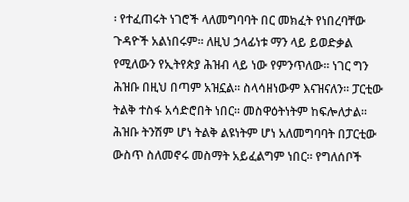፡ የተፈጠሩት ነገሮች ላለመግባባት በር መክፈት የነበረባቸው ጉዳዮች አልነበሩም፡፡ ለዚህ ኃላፊነቱ ማን ላይ ይወድቃል የሚለውን የኢትየጵያ ሕዝብ ላይ ነው የምንጥለው፡፡ ነገር ግን ሕዝቡ በዚህ በጣም አዝኗል፡፡ ስላሳዘነውም እናዝናለን፡፡ ፓርቲው ትልቅ ተስፋ አሳድሮበት ነበር፡፡ መስዋዕትነትም ከፍሎለታል፡፡ ሕዝቡ ትንሽም ሆነ ትልቅ ልዩነትም ሆነ አለመግባባት በፓርቲው ውስጥ ስለመኖሩ መስማት አይፈልግም ነበር፡፡ የግለሰቦች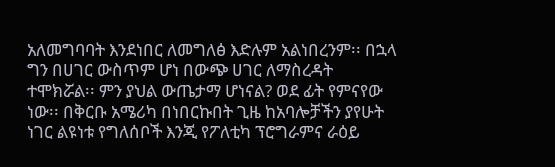አለመግባባት እንደነበር ለመግለፅ እድሉም አልነበረንም፡፡ በኋላ ግን በሀገር ውስጥም ሆነ በውጭ ሀገር ለማስረዳት ተሞክሯል፡፡ ምን ያህል ውጤታማ ሆነናል? ወደ ፊት የምናየው ነው፡፡ በቅርቡ አሜሪካ በነበርኩበት ጊዜ ከአባሎቻችን ያየሁት ነገር ልዩነቱ የግለሰቦች እንጂ የፖለቲካ ፕሮግራምና ራዕይ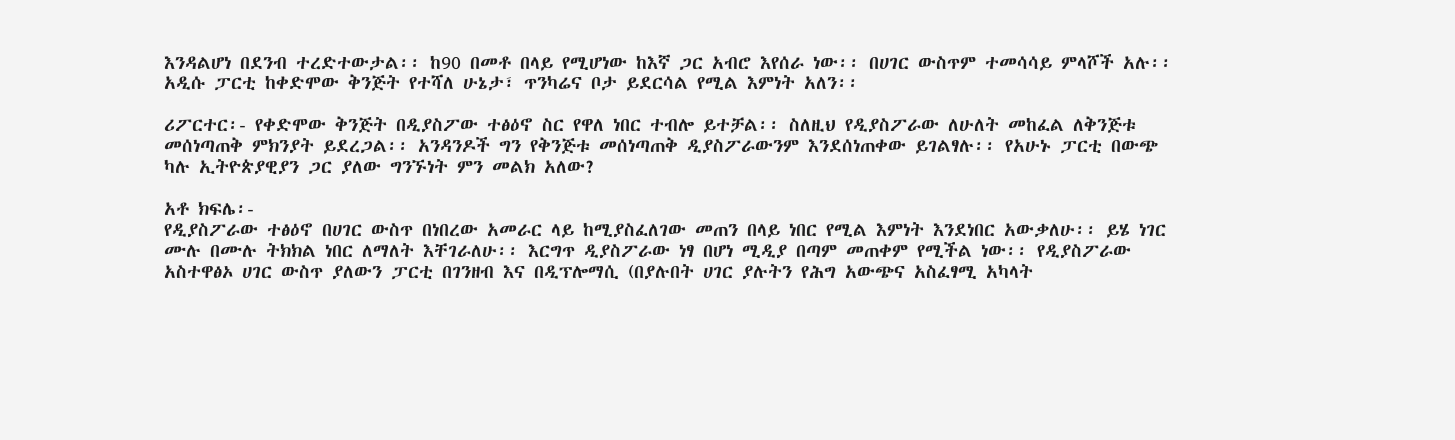እንዳልሆነ በደንብ ተረድተውታል፡፡ ከ90 በመቶ በላይ የሚሆነው ከእኛ ጋር አብሮ እየሰራ ነው፡፡ በሀገር ውስጥም ተመሳሳይ ምላሾች አሉ፡፡ አዲሱ ፓርቲ ከቀድሞው ቅንጅት የተሻለ ሁኔታ፣ ጥንካሬና ቦታ ይደርሳል የሚል እምነት አለን፡፡

ሪፖርተር፡- የቀድሞው ቅንጅት በዲያስፖው ተፅዕኖ ስር የዋለ ነበር ተብሎ ይተቻል፡፡ ስለዚህ የዲያስፖራው ለሁለት መከፈል ለቅንጅቱ መሰነጣጠቅ ምክንያት ይደረጋል፡፡ አንዳንዶች ግን የቅንጅቱ መሰነጣጠቅ ዲያስፖራውንም እንደሰነጠቀው ይገልፃሉ፡፡ የአሁኑ ፓርቲ በውጭ ካሉ ኢትዮጵያዊያን ጋር ያለው ግንኙነት ምን መልክ አለው?

አቶ ክፍሌ፡-
የዲያስፖራው ተፅዕኖ በሀገር ውስጥ በነበረው አመራር ላይ ከሚያስፈለገው መጠን በላይ ነበር የሚል እምነት እንደነበር አውቃለሁ፡፡ ይሄ ነገር ሙሉ በሙሉ ትክክል ነበር ለማለት እቸገራለሁ፡፡ እርግጥ ዲያስፖራው ነፃ በሆነ ሚዲያ በጣም መጠቀም የሚችል ነው፡፡ የዲያስፖራው አስተዋፅኦ ሀገር ውስጥ ያለውን ፓርቲ በገንዘብ እና በዲፕሎማሲ (በያሉበት ሀገር ያሉትን የሕግ አውጭና አስፈፃሚ አካላት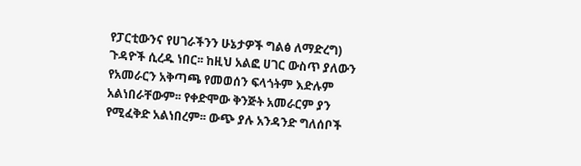የፓርቲውንና የሀገራችንን ሁኔታዎች ግልፅ ለማድረግ) ጉዳዮች ሲረዱ ነበር፡፡ ከዚህ አልፎ ሀገር ውስጥ ያለውን የአመራርን አቅጣጫ የመወሰን ፍላጎትም እድሉም አልነበራቸውም፡፡ የቀድሞው ቅንጅት አመራርም ያን የሚፈቅድ አልነበረም፡፡ ውጭ ያሉ አንዳንድ ግለሰቦች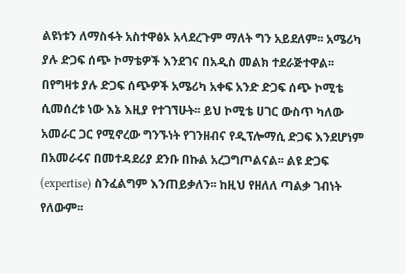ልዩነቱን ለማስፋት አስተዋፅኦ አላደረጉም ማለት ግን አይደለም፡፡ አሜሪካ ያሉ ድጋፍ ሰጭ ኮማቴዎች እንደገና በአዲስ መልክ ተደራጅተዋል፡፡ በየግዛቱ ያሉ ድጋፍ ሰጭዎች አሜሪካ አቀፍ አንድ ድጋፍ ሰጭ ኮሚቴ ሲመሰረቱ ነው እኔ እዚያ የተገኘሁት፡፡ ይህ ኮሚቴ ሀገር ውስጥ ካለው አመራር ጋር የሚኖረው ግንኙነት የገንዘብና የዲፕሎማሲ ድጋፍ እንደሆነም በአመራሩና በመተዳደሪያ ደንቡ በኩል አረጋግጦልናል፡፡ ልዩ ድጋፍ (expertise) ስንፈልግም እንጠይቃለን፡፡ ከዚህ የዘለለ ጣልቃ ገብነት የለውም፡፡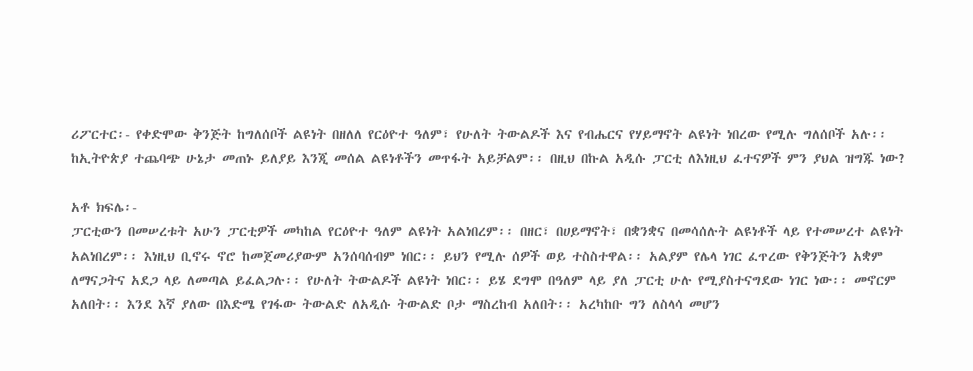ሪፖርተር፡- የቀድሞው ቅንጅት ከግለሰቦች ልዩነት በዘለለ የርዕዮተ ዓለም፣ የሁለት ትውልዶች እና የብሔርና የሃይማኖት ልዩነት ነበረው የሚሉ ግለሰቦች አሉ፡፡ ከኢትዮጵያ ተጨባጭ ሁኔታ መጠኑ ይለያይ እንጂ መሰል ልዩነቶችን መጥፋት አይቻልም፡፡ በዚህ በኩል አዲሱ ፓርቲ ለእነዚህ ፈተናዎች ምን ያህል ዝግጁ ነው?

አቶ ክፍሌ፡-
ፓርቲውን በመሠረቱት አሁን ፓርቲዎች መካከል የርዕዮተ ዓለም ልዩነት አልነበረም፡፡ በዘር፣ በሀይማኖት፣ በቋንቋና በመሳሰሉት ልዩነቶች ላይ የተመሠረተ ልዩነት አልነበረም፡፡ እነዚህ ቢኖሩ ኖሮ ከመጀመሪያውም አንሰባሰብም ነበር፡፡ ይህን የሚሉ ሰዎች ወይ ተስስተዋል፡፡ አልያም የሌላ ነገር ፈጥረው የቅንጅትን አቋም ለማናጋትና አደጋ ላይ ለመጣል ይፈልጋሉ፡፡ የሁለት ትውልዶች ልዩነት ነበር፡፡ ይሄ ደግሞ በዓለም ላይ ያለ ፓርቲ ሁሉ የሚያስተናግደው ነገር ነው፡፡ መኖርም አለበት፡፡ እንደ እኛ ያለው በእድሜ የገፋው ትውልድ ለአዲሱ ትውልድ ቦታ ማስረከብ አለበት፡፡ አረካከቡ ግን ለስላሳ መሆን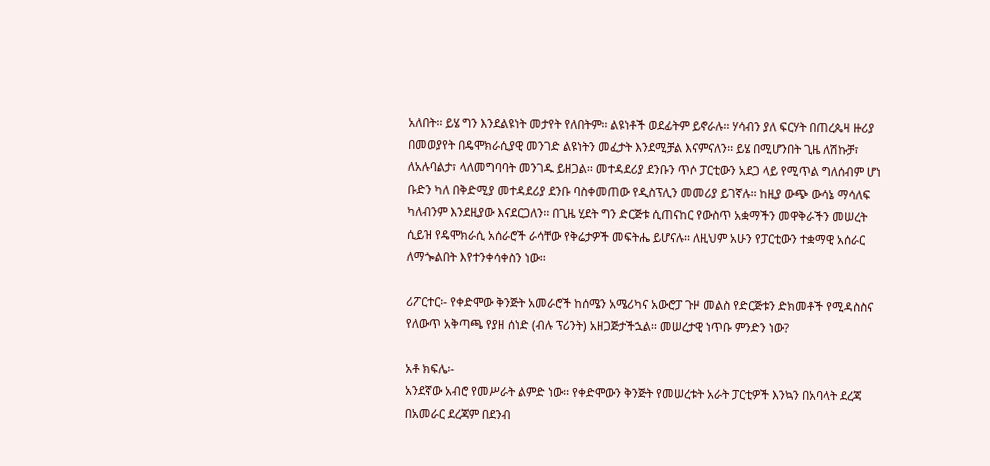አለበት፡፡ ይሄ ግን እንደልዩነት መታየት የለበትም፡፡ ልዩነቶች ወደፊትም ይኖራሉ፡፡ ሃሳብን ያለ ፍርሃት በጠረጴዛ ዙሪያ በመወያየት በዴሞክራሲያዊ መንገድ ልዩነትን መፈታት እንደሚቻል እናምናለን፡፡ ይሄ በሚሆንበት ጊዜ ለሽኩቻ፣ ለአሉባልታ፣ ላለመግባባት መንገዱ ይዘጋል፡፡ መተዳደሪያ ደንቡን ጥሶ ፓርቲውን አደጋ ላይ የሚጥል ግለሰብም ሆነ ቡድን ካለ በቅድሚያ መተዳደሪያ ደንቡ ባስቀመጠው የዲስፕሊን መመሪያ ይገኛሉ፡፡ ከዚያ ውጭ ውሳኔ ማሳለፍ ካለብንም እንደዚያው እናደርጋለን፡፡ በጊዜ ሂደት ግን ድርጅቱ ሲጠናከር የውስጥ አቋማችን መዋቅራችን መሠረት ሲይዝ የዴሞክራሲ አሰራሮች ራሳቸው የቅሬታዎች መፍትሔ ይሆናሉ፡፡ ለዚህም አሁን የፓርቲውን ተቋማዊ አሰራር ለማጐልበት እየተንቀሳቀስን ነው፡፡

ሪፖርተር፡- የቀድሞው ቅንጅት አመራሮች ከሰሜን አሜሪካና አውሮፓ ጉዞ መልስ የድርጅቱን ድክመቶች የሚዳስስና የለውጥ አቅጣጫ የያዘ ሰነድ (ብሉ ፕሪንት) አዘጋጅታችኋል፡፡ መሠረታዊ ነጥቡ ምንድን ነው?

አቶ ክፍሌ፡-
አንደኛው አብሮ የመሥራት ልምድ ነው፡፡ የቀድሞውን ቅንጅት የመሠረቱት አራት ፓርቲዎች እንኳን በአባላት ደረጃ በአመራር ደረጃም በደንብ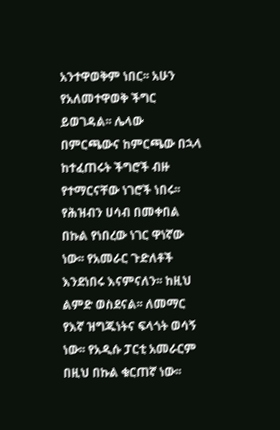አንተዋወቅም ነበር፡፡ አሁን የአለመተዋወቅ ችግር ይወገዳል፡፡ ሌላው በምርጫውና ከምርጫው በኋላ ከተፈጠሩት ችግሮች ብዙ የተማርናቸው ነገሮች ነበሩ፡፡ የሕዝብን ሀሳብ በመቀበል በኩል የነበረው ነገር ዋነኛው ነው፡፡ የአመራር ጉድለቶች እንደነበሩ እናምናለን፡፡ ከዚህ ልምድ ወስደናል፡፡ ለመማር የእኛ ዝግጁነትና ፍላጎት ወሳኝ ነው፡፡ የአዲሱ ፓርቲ አመራርም በዚህ በኩል ቁርጠኛ ነው፡፡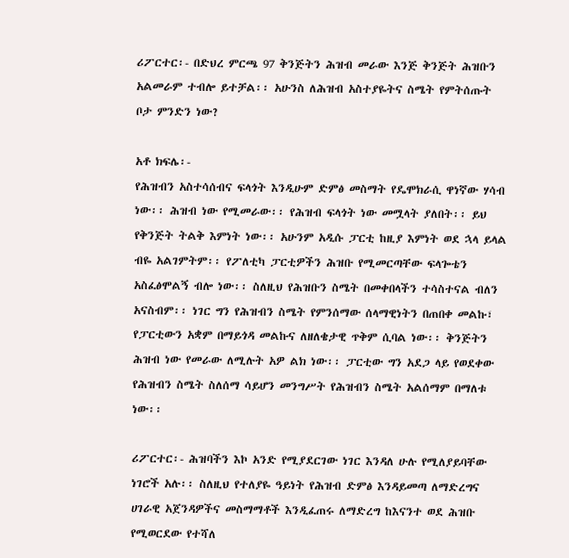ሪፖርተር፡- በድህረ ምርጫ 97 ቅንጅትን ሕዝብ መራው እንጅ ቅንጅት ሕዝቡን አልመራም ተብሎ ይተቻል፡፡ አሁንስ ለሕዝብ አስተያዬትና ስሜት የምትሰጡት ቦታ ምንድን ነው?

አቶ ክፍሌ፡-
የሕዝብን አስተሳሰብና ፍላጎት እንዲሁም ድምፅ መስማት የዴሞክራሲ ዋነኛው ሃሳብ ነው፡፡ ሕዝብ ነው የሚመራው፡፡ የሕዝብ ፍላጎት ነው መሟላት ያለበት፡፡ ይህ የቅንጅት ትልቅ እምነት ነው፡፡ አሁንም አዲሱ ፓርቲ ከዚያ እምነት ወደ ኋላ ይላል ብዬ አልገምትም፡፡ የፖለቲካ ፓርቲዎችን ሕዝቡ የሚመርጣቸው ፍላጐቴን አስፈፅሞልኝ ብሎ ነው፡፡ ስለዚህ የሕዝቡን ስሜት በመቀበላችን ተሳስተናል ብለን አናስብም፡፡ ነገር ግን የሕዝብን ስሜት የምንሰማው ሰላማዊነትን በጠበቀ መልኩ፣ የፓርቲውን አቋም በማይጎዳ መልኩና ለዘለቄታዊ ጥቅም ሲባል ነው፡፡ ቅንጅትን ሕዝብ ነው የመራው ለሚሉት አዎ ልክ ነው፡፡ ፓርቲው ግን አደጋ ላይ የወደቀው የሕዝብን ስሜት ስለሰማ ሳይሆን መንግሥት የሕዝብን ስሜት አልሰማም በማለቱ ነው፡፡

ሪፖርተር፡- ሕዝባችን እኮ አንድ የሚያደርገው ነገር እንዳለ ሁሉ የሚለያይባቸው ነገሮች አሉ፡፡ ስለዚህ የተለያዬ ዓይነት የሕዝብ ድምፅ እንዳይመጣ ለማድረግና ሀገራዊ አጀንዳዎችና መስማማቶች እንዲፈጠሩ ለማድረግ ከእናንተ ወደ ሕዝቡ የሚወርደው የተሻለ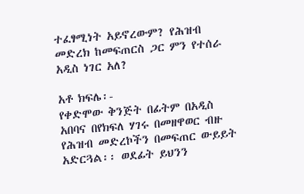ተፈፃሚነት አይኖረውም? የሕዝብ መድረክ ከመፍጠርስ ጋር ምን የተሰራ አዲስ ነገር አለ?

አቶ ክፍሌ፡-
የቀድሞው ቅንጅት በፊትም በአዲስ አበባና በየክፍለ ሃገሩ በመዘዋወር ብዙ የሕዝብ መድረኮችን በመፍጠር ውይይት አድርጓል፡፡ ወደፊት ይህንን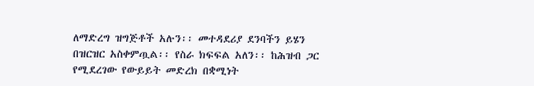ለማድረግ ዝግጅቶች አሉን፡፡ መተዳደሪያ ደንባችን ይሄን በዝርዝር አስቀምጧል፡፡ የስራ ክፍፍል አለን፡፡ ከሕዝብ ጋር የሚደረገው የውይይት መድረክ በቋሚነት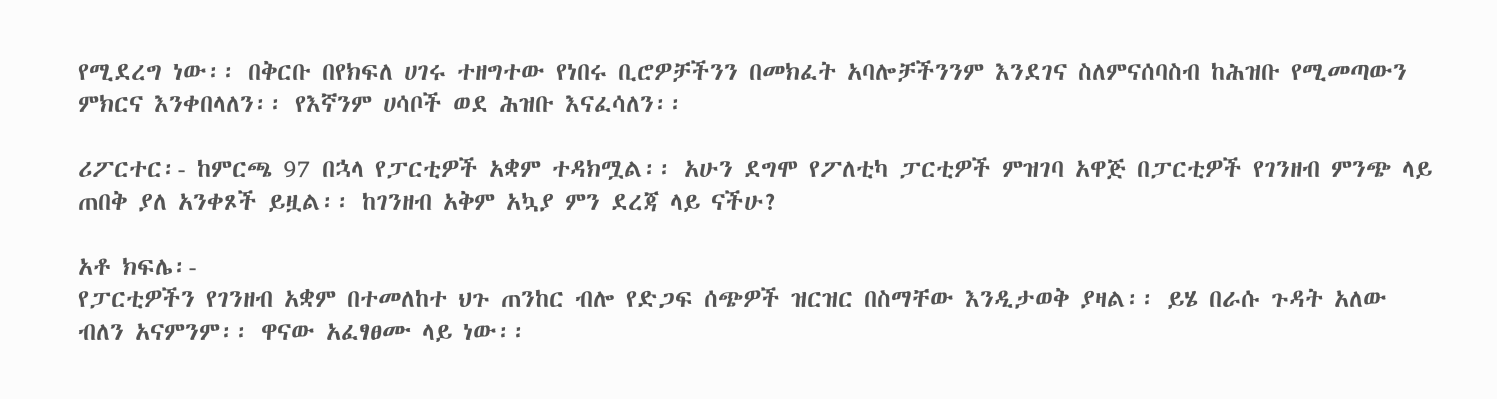የሚደረግ ነው፡፡ በቅርቡ በየክፍለ ሀገሩ ተዘግተው የነበሩ ቢሮዎቻችንን በመክፈት አባሎቻችንንም እንደገና ስለምናሰባስብ ከሕዝቡ የሚመጣውን ምክርና እንቀበላለን፡፡ የእኛንም ሀሳቦች ወደ ሕዝቡ እናፈሳለን፡፡

ሪፖርተር፡- ከምርጫ 97 በኋላ የፓርቲዎች አቋም ተዳክሟል፡፡ አሁን ደግሞ የፖለቲካ ፓርቲዎች ምዝገባ አዋጅ በፓርቲዎች የገንዘብ ምንጭ ላይ ጠበቅ ያለ አንቀጾች ይዟል፡፡ ከገንዘብ አቅም አኳያ ምን ደረጃ ላይ ናችሁ?

አቶ ክፍሌ፡-
የፓርቲዎችን የገንዘብ አቋም በተመለከተ ህጉ ጠንከር ብሎ የድጋፍ ሰጭዎች ዝርዝር በስማቸው እንዲታወቅ ያዛል፡፡ ይሄ በራሱ ጉዳት አለው ብለን አናምንም፡፡ ዋናው አፈፃፀሙ ላይ ነው፡፡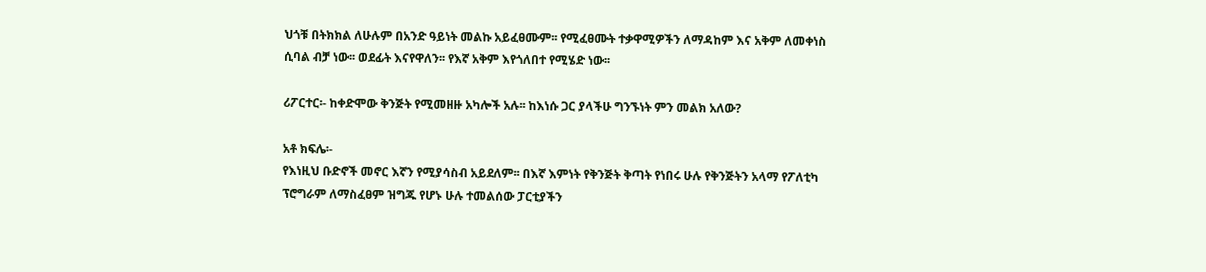ህጎቹ በትክክል ለሁሉም በአንድ ዓይነት መልኩ አይፈፀሙም፡፡ የሚፈፀሙት ተቃዋሚዎችን ለማዳከም እና አቅም ለመቀነስ ሲባል ብቻ ነው፡፡ ወደፊት እናየዋለን፡፡ የእኛ አቅም እየጎለበተ የሚሄድ ነው፡፡

ሪፖርተር፡- ከቀድሞው ቅንጅት የሚመዘዙ አካሎች አሉ፡፡ ከእነሱ ጋር ያላችሁ ግንኙነት ምን መልክ አለው?

አቶ ክፍሌ፡-
የእነዚህ ቡድኖች መኖር እኛን የሚያሳስብ አይደለም፡፡ በእኛ እምነት የቅንጅት ቅጣት የነበሩ ሁሉ የቅንጅትን አላማ የፖለቲካ ፕሮግራም ለማስፈፀም ዝግጁ የሆኑ ሁሉ ተመልሰው ፓርቲያችን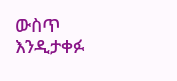ውስጥ እንዲታቀፉ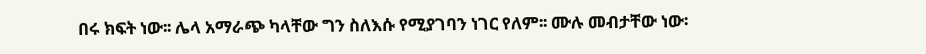በሩ ክፍት ነው፡፡ ሌላ አማራጭ ካላቸው ግን ስለእሱ የሚያገባን ነገር የለም፡፡ ሙሉ መብታቸው ነው፡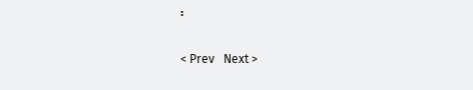፡

< Prev   Next >